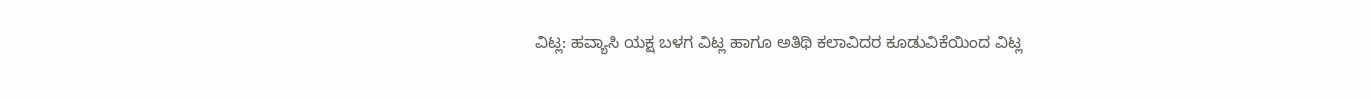ವಿಟ್ಲ: ಹವ್ಯಾಸಿ ಯಕ್ಷ ಬಳಗ ವಿಟ್ಲ ಹಾಗೂ ಅತಿಥಿ ಕಲಾವಿದರ ಕೂಡುವಿಕೆಯಿಂದ ವಿಟ್ಲ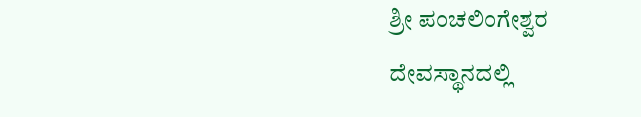ಶ್ರೀ ಪಂಚಲಿಂಗೇಶ್ವರ ದೇವಸ್ಥಾನದಲ್ಲಿ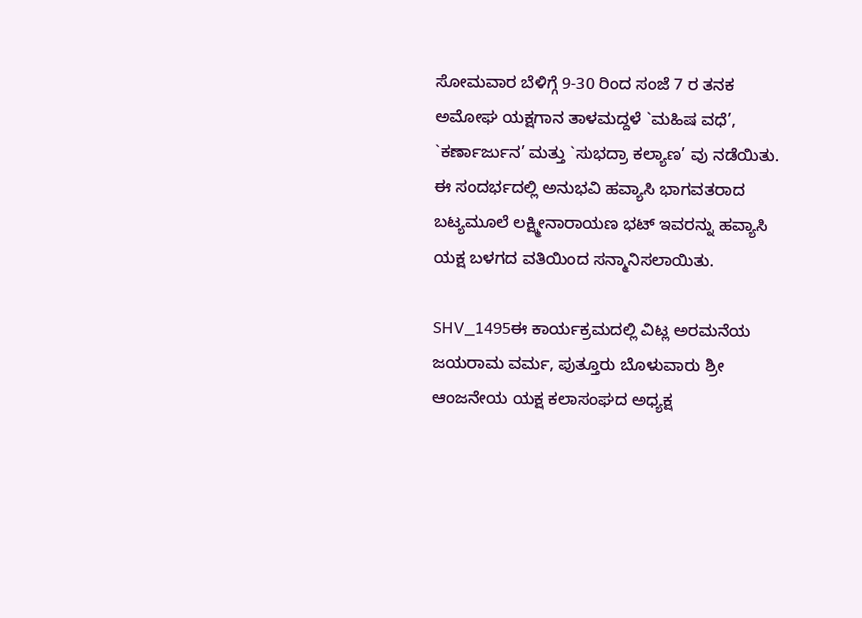ಸೋಮವಾರ ಬೆಳಿಗ್ಗೆ 9-30 ರಿಂದ ಸಂಜೆ 7 ರ ತನಕ ಅಮೋಘ ಯಕ್ಷಗಾನ ತಾಳಮದ್ದಳೆ `ಮಹಿಷ ವಧೆ’, `ಕರ್ಣಾರ್ಜುನ’ ಮತ್ತು `ಸುಭದ್ರಾ ಕಲ್ಯಾಣ’ ವು ನಡೆಯಿತು. ಈ ಸಂದರ್ಭದಲ್ಲಿ ಅನುಭವಿ ಹವ್ಯಾಸಿ ಭಾಗವತರಾದ ಬಟ್ಯಮೂಲೆ ಲಕ್ಷ್ಮೀನಾರಾಯಣ ಭಟ್ ಇವರನ್ನು ಹವ್ಯಾಸಿ ಯಕ್ಷ ಬಳಗದ ವತಿಯಿಂದ ಸನ್ಮಾನಿಸಲಾಯಿತು.

SHV_1495ಈ ಕಾರ್ಯಕ್ರಮದಲ್ಲಿ ವಿಟ್ಲ ಅರಮನೆಯ ಜಯರಾಮ ವರ್ಮ, ಪುತ್ತೂರು ಬೊಳುವಾರು ಶ್ರೀ ಆಂಜನೇಯ ಯಕ್ಷ ಕಲಾಸಂಘದ ಅಧ್ಯಕ್ಷ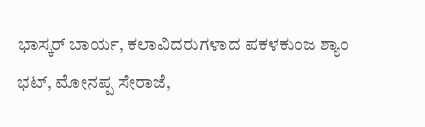ಭಾಸ್ಕರ್ ಬಾರ್ಯ, ಕಲಾವಿದರುಗಳಾದ ಪಕಳಕುಂಜ ಶ್ಯಾಂ ಭಟ್, ಮೋನಪ್ಪ ಸೇರಾಜೆ,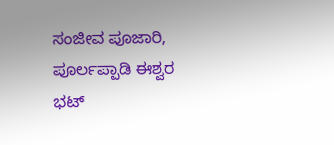ಸಂಜೀವ ಪೂಜಾರಿ, ಪೂರ್ಲಪ್ಪಾಡಿ ಈಶ್ವರ ಭಟ್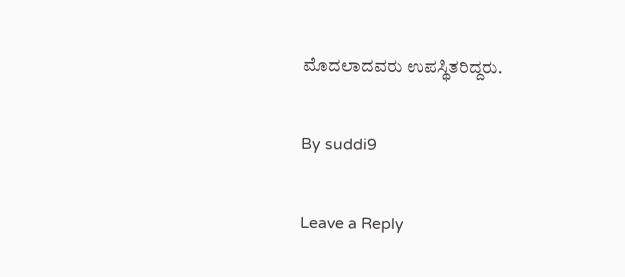ಮೊದಲಾದವರು ಉಪಸ್ಥಿತರಿದ್ದರು.

By suddi9

Leave a Reply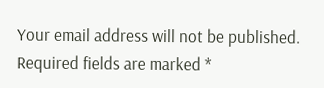Your email address will not be published. Required fields are marked *